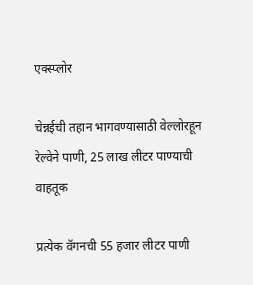एक्स्प्लोर

चेन्नईची तहान भागवण्यासाठी वेल्लोरहून रेल्वेने पाणी, 25 लाख लीटर पाण्याची वाहतूक

प्रत्येक वॅगनची 55 हजार लीटर पाणी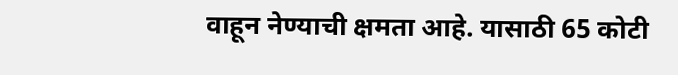वाहून नेण्याची क्षमता आहे. यासाठी 65 कोटी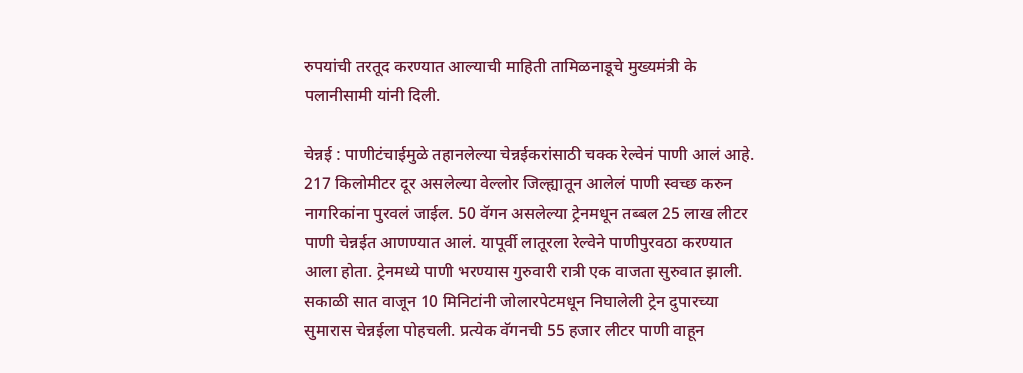रुपयांची तरतूद करण्यात आल्याची माहिती तामिळनाडूचे मुख्यमंत्री के पलानीसामी यांनी दिली.

चेन्नई : पाणीटंचाईमुळे तहानलेल्या चेन्नईकरांसाठी चक्क रेल्वेनं पाणी आलं आहे. 217 किलोमीटर दूर असलेल्या वेल्लोर जिल्ह्यातून आलेलं पाणी स्वच्छ करुन नागरिकांना पुरवलं जाईल. 50 वॅगन असलेल्या ट्रेनमधून तब्बल 25 लाख लीटर पाणी चेन्नईत आणण्यात आलं. यापूर्वी लातूरला रेल्वेने पाणीपुरवठा करण्यात आला होता. ट्रेनमध्ये पाणी भरण्यास गुरुवारी रात्री एक वाजता सुरुवात झाली. सकाळी सात वाजून 10 मिनिटांनी जोलारपेटमधून निघालेली ट्रेन दुपारच्या सुमारास चेन्नईला पोहचली. प्रत्येक वॅगनची 55 हजार लीटर पाणी वाहून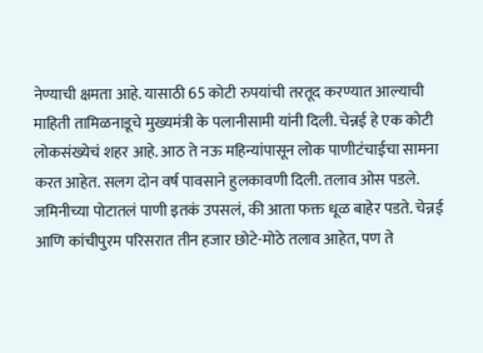नेण्याची क्षमता आहे. यासाठी 65 कोटी रुपयांची तरतूद करण्यात आल्याची माहिती तामिळनाडूचे मुख्यमंत्री के पलानीसामी यांनी दिली. चेन्नई हे एक कोटी लोकसंख्येचं शहर आहे. आठ ते नऊ महिन्यांपासून लोक पाणीटंचाईचा सामना करत आहेत. सलग दोन वर्ष पावसाने हुलकावणी दिली. तलाव ओस पडले. जमिनीच्या पोटातलं पाणी इतकं उपसलं, की आता फक्त धूळ बाहेर पडते. चेन्नई आणि कांचीपुरम परिसरात तीन हजार छोटे-मोठे तलाव आहेत, पण ते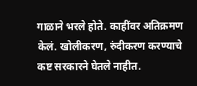गाळाने भरले होते. काहींवर अतिक्रमण केलं. खोलीकरण, रुंदीकरण करण्याचे कष्ट सरकारने घेतले नाहीत.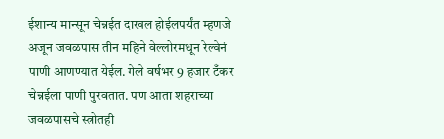ईशान्य मान्सून चेन्नईत दाखल होईलपर्यंत म्हणजे अजून जवळपास तीन महिने वेल्लोरमधून रेल्वेनं पाणी आणण्यात येईल. गेले वर्षभर 9 हजार टँकर चेन्नईला पाणी पुरवतात. पण आता शहराच्या जवळपासचे स्त्रोतही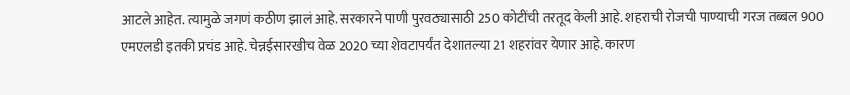आटले आहेत. त्यामुळे जगणं कठीण झालं आहे. सरकारने पाणी पुरवठ्यासाठी 250 कोटींची तरतूद केली आहे. शहराची रोजची पाण्याची गरज तब्बल 900 एमएलडी इतकी प्रचंड आहे. चेन्नईसारखीच वेळ 2020 च्या शेवटापर्यंत देशातल्या 21 शहरांवर येणार आहे. कारण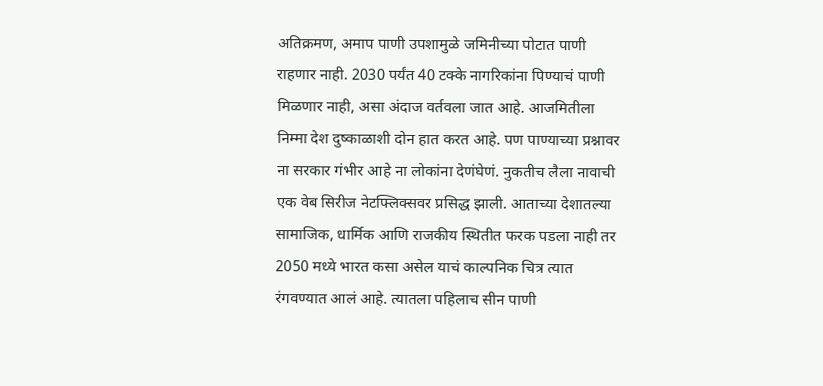अतिक्रमण, अमाप पाणी उपशामुळे जमिनीच्या पोटात पाणी राहणार नाही. 2030 पर्यंत 40 टक्के नागरिकांना पिण्याचं पाणी मिळणार नाही, असा अंदाज वर्तवला जात आहे. आजमितीला निम्मा देश दुष्काळाशी दोन हात करत आहे. पण पाण्याच्या प्रश्नावर ना सरकार गंभीर आहे ना लोकांना देणंघेणं. नुकतीच लैला नावाची एक वेब सिरीज नेटफ्लिक्सवर प्रसिद्ध झाली. आताच्या देशातल्या सामाजिक, धार्मिक आणि राजकीय स्थितीत फरक पडला नाही तर 2050 मध्ये भारत कसा असेल याचं काल्पनिक चित्र त्यात रंगवण्यात आलं आहे. त्यातला पहिलाच सीन पाणी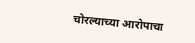चोरल्याच्या आरोपाचा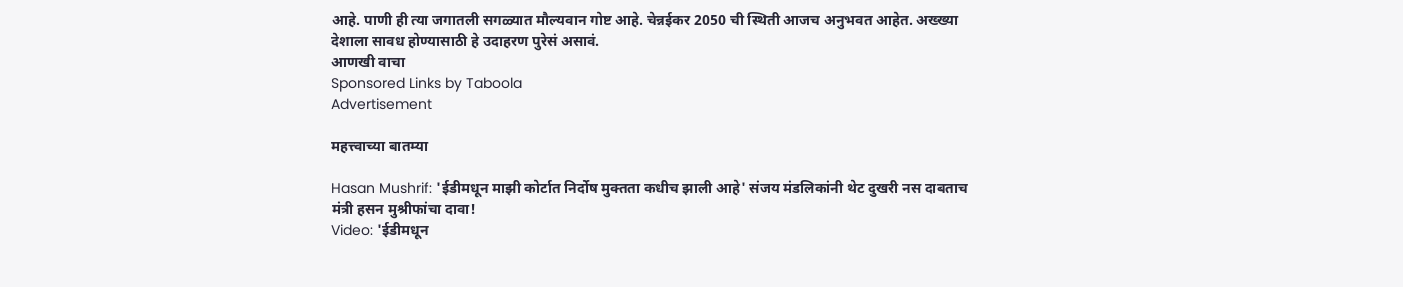आहे. पाणी ही त्या जगातली सगळ्यात मौल्यवान गोष्ट आहे. चेन्नईकर 2050 ची स्थिती आजच अनुभवत आहेत. अख्ख्या देशाला सावध होण्यासाठी हे उदाहरण पुरेसं असावं.
आणखी वाचा
Sponsored Links by Taboola
Advertisement

महत्त्वाच्या बातम्या

Hasan Mushrif: 'ईडीमधून माझी कोर्टात निर्दोष मुक्तता कधीच झाली आहे' संजय मंडलिकांनी थेट दुखरी नस दाबताच मंत्री हसन मुश्रीफांचा दावा!
Video: 'ईडीमधून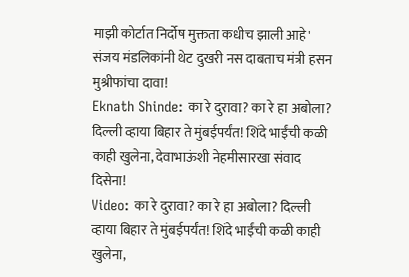माझी कोर्टात निर्दोष मुक्तता कधीच झाली आहे' संजय मंडलिकांनी थेट दुखरी नस दाबताच मंत्री हसन मुश्रीफांचा दावा!
Eknath Shinde: का रे दुरावा? का रे हा अबोला? दिल्ली व्हाया बिहार ते मुंबईपर्यंत! शिंदे भाईंची कळी काही खुलेना, देवाभाऊंशी नेहमीसारखा संवाद दिसेना!
Video: का रे दुरावा? का रे हा अबोला? दिल्ली व्हाया बिहार ते मुंबईपर्यंत! शिंदे भाईंची कळी काही खुलेना,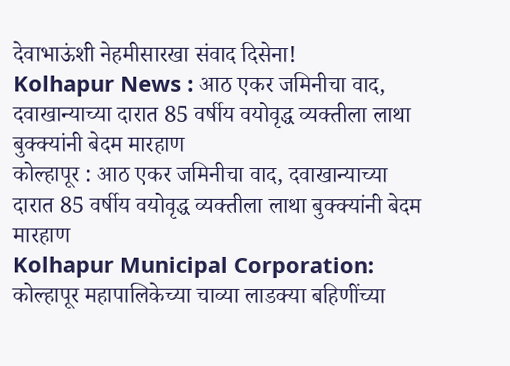देवाभाऊंशी नेहमीसारखा संवाद दिसेना!
Kolhapur News : आठ एकर जमिनीचा वाद, दवाखान्याच्या दारात 85 वर्षीय वयोवृद्ध व्यक्तीला लाथा बुक्क्यांनी बेदम मारहाण
कोल्हापूर : आठ एकर जमिनीचा वाद, दवाखान्याच्या दारात 85 वर्षीय वयोवृद्ध व्यक्तीला लाथा बुक्क्यांनी बेदम मारहाण
Kolhapur Municipal Corporation: कोल्हापूर महापालिकेच्या चाव्या लाडक्या बहिणींच्या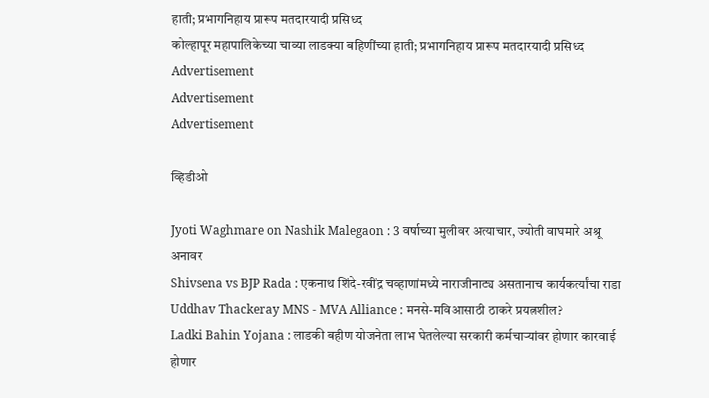हाती; प्रभागनिहाय प्रारूप मतदारयादी प्रसिध्द
कोल्हापूर महापालिकेच्या चाव्या लाडक्या बहिणींच्या हाती; प्रभागनिहाय प्रारूप मतदारयादी प्रसिध्द
Advertisement
Advertisement
Advertisement

व्हिडीओ

Jyoti Waghmare on Nashik Malegaon : 3 वर्षाच्या मुलीवर अत्याचार, ज्योती वाघमारे अश्रू अनावर
Shivsena vs BJP Rada : एकनाथ शिंदे-रवींद्र चव्हाणांमध्ये नाराजीनाट्य असतानाच कार्यकर्त्यांचा राडा
Uddhav Thackeray MNS - MVA Alliance : मनसे-मविआसाठी ठाकरे प्रयत्नशील?
Ladki Bahin Yojana : लाडकी बहीण योजनेता लाभ घेतलेल्या सरकारी कर्मचाऱ्यांवर होणार कारवाई होणार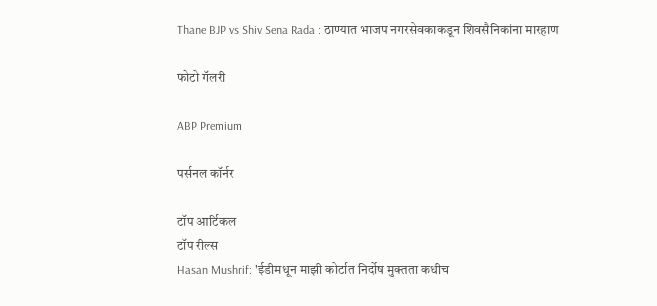Thane BJP vs Shiv Sena Rada : ठाण्यात भाजप नगरसेवकाकडून शिवसैनिकांना मारहाण

फोटो गॅलरी

ABP Premium

पर्सनल कॉर्नर

टॉप आर्टिकल
टॉप रील्स
Hasan Mushrif: 'ईडीमधून माझी कोर्टात निर्दोष मुक्तता कधीच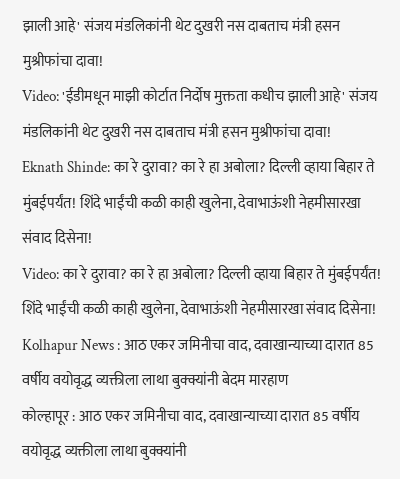झाली आहे' संजय मंडलिकांनी थेट दुखरी नस दाबताच मंत्री हसन मुश्रीफांचा दावा!
Video: 'ईडीमधून माझी कोर्टात निर्दोष मुक्तता कधीच झाली आहे' संजय मंडलिकांनी थेट दुखरी नस दाबताच मंत्री हसन मुश्रीफांचा दावा!
Eknath Shinde: का रे दुरावा? का रे हा अबोला? दिल्ली व्हाया बिहार ते मुंबईपर्यंत! शिंदे भाईंची कळी काही खुलेना, देवाभाऊंशी नेहमीसारखा संवाद दिसेना!
Video: का रे दुरावा? का रे हा अबोला? दिल्ली व्हाया बिहार ते मुंबईपर्यंत! शिंदे भाईंची कळी काही खुलेना, देवाभाऊंशी नेहमीसारखा संवाद दिसेना!
Kolhapur News : आठ एकर जमिनीचा वाद, दवाखान्याच्या दारात 85 वर्षीय वयोवृद्ध व्यक्तीला लाथा बुक्क्यांनी बेदम मारहाण
कोल्हापूर : आठ एकर जमिनीचा वाद, दवाखान्याच्या दारात 85 वर्षीय वयोवृद्ध व्यक्तीला लाथा बुक्क्यांनी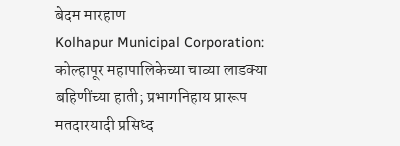बेदम मारहाण
Kolhapur Municipal Corporation: कोल्हापूर महापालिकेच्या चाव्या लाडक्या बहिणींच्या हाती; प्रभागनिहाय प्रारूप मतदारयादी प्रसिध्द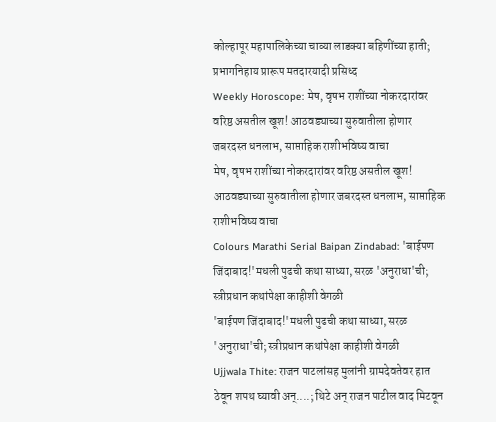कोल्हापूर महापालिकेच्या चाव्या लाडक्या बहिणींच्या हाती; प्रभागनिहाय प्रारूप मतदारयादी प्रसिध्द
Weekly Horoscope: मेष, वृषभ राशींच्या नोकरदारांवर वरिष्ठ असतील खूश! आठवड्याच्या सुरुवातीला होणार जबरदस्त धनलाभ, साप्ताहिक राशीभविष्य वाचा
मेष, वृषभ राशींच्या नोकरदारांवर वरिष्ठ असतील खूश! आठवड्याच्या सुरुवातीला होणार जबरदस्त धनलाभ, साप्ताहिक राशीभविष्य वाचा
Colours Marathi Serial Baipan Zindabad: 'बाईपण जिंदाबाद!'मधली पुढची कथा साध्या, सरळ 'अनुराधा'ची; स्त्रीप्रधान कथांपेक्षा काहीशी वेगळी
'बाईपण जिंदाबाद!'मधली पुढची कथा साध्या, सरळ 'अनुराधा'ची; स्त्रीप्रधान कथांपेक्षा काहीशी वेगळी
Ujjwala Thite: राजन पाटलांसह मुलांनी ग्रामदेवतेवर हात ठेवून शपथ घ्यावी अन्....; थिटे अन् राजन पाटील वाद मिटवून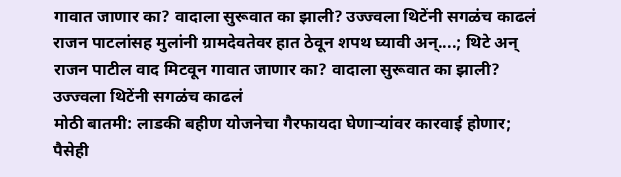गावात जाणार का? वादाला सुरूवात का झाली? उज्ज्वला थिटेंनी सगळंच काढलं
राजन पाटलांसह मुलांनी ग्रामदेवतेवर हात ठेवून शपथ घ्यावी अन्....; थिटे अन् राजन पाटील वाद मिटवून गावात जाणार का? वादाला सुरूवात का झाली? उज्ज्वला थिटेंनी सगळंच काढलं
मोठी बातमी: लाडकी बहीण योजनेचा गैरफायदा घेणाऱ्यांवर कारवाई होणार; पैसेही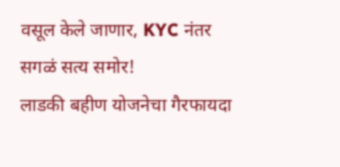वसूल केले जाणार, KYC नंतर सगळं सत्य समोर!
लाडकी बहीण योजनेचा गैरफायदा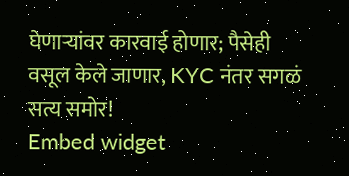घेणाऱ्यांवर कारवाई होणार; पैसेही वसूल केले जाणार, KYC नंतर सगळं सत्य समोर!
Embed widget